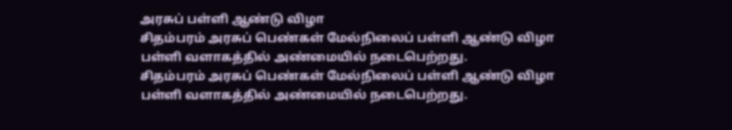அரசுப் பள்ளி ஆண்டு விழா
சிதம்பரம் அரசுப் பெண்கள் மேல்நிலைப் பள்ளி ஆண்டு விழா பள்ளி வளாகத்தில் அண்மையில் நடைபெற்றது.
சிதம்பரம் அரசுப் பெண்கள் மேல்நிலைப் பள்ளி ஆண்டு விழா பள்ளி வளாகத்தில் அண்மையில் நடைபெற்றது.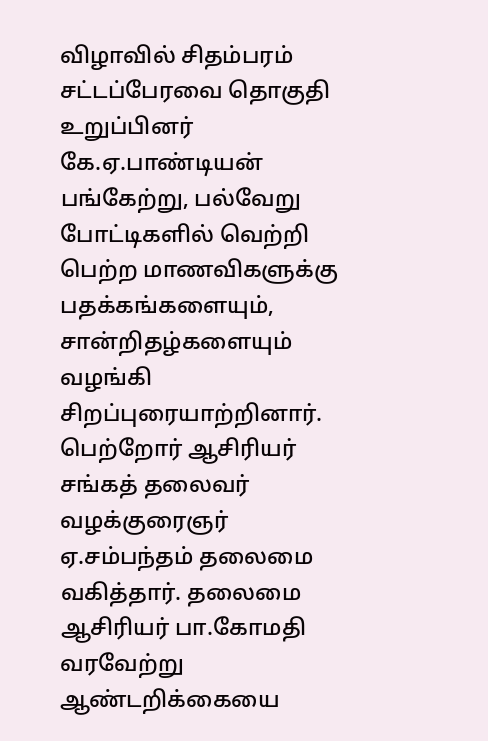விழாவில் சிதம்பரம் சட்டப்பேரவை தொகுதி உறுப்பினர் கே.ஏ.பாண்டியன் பங்கேற்று, பல்வேறு போட்டிகளில் வெற்றி பெற்ற மாணவிகளுக்கு பதக்கங்களையும், சான்றிதழ்களையும் வழங்கி சிறப்புரையாற்றினார். பெற்றோர் ஆசிரியர் சங்கத் தலைவர் வழக்குரைஞர் ஏ.சம்பந்தம் தலைமை வகித்தார். தலைமை ஆசிரியர் பா.கோமதி வரவேற்று ஆண்டறிக்கையை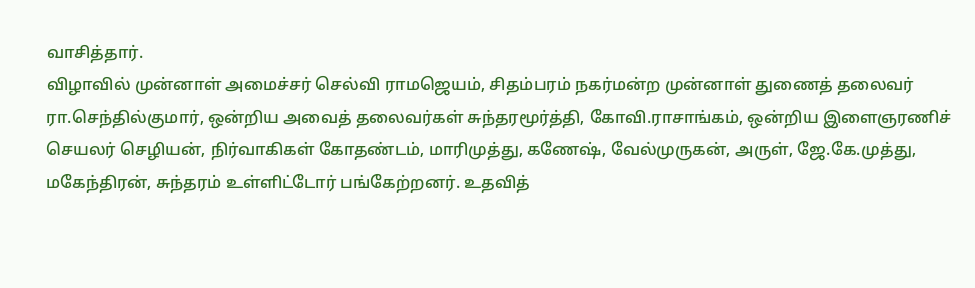வாசித்தார்.
விழாவில் முன்னாள் அமைச்சர் செல்வி ராமஜெயம், சிதம்பரம் நகர்மன்ற முன்னாள் துணைத் தலைவர் ரா.செந்தில்குமார், ஒன்றிய அவைத் தலைவர்கள் சுந்தரமூர்த்தி, கோவி.ராசாங்கம், ஒன்றிய இளைஞரணிச் செயலர் செழியன், நிர்வாகிகள் கோதண்டம், மாரிமுத்து, கணேஷ், வேல்முருகன், அருள், ஜே.கே.முத்து, மகேந்திரன், சுந்தரம் உள்ளிட்டோர் பங்கேற்றனர். உதவித்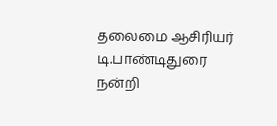தலைமை ஆசிரியர் டி.பாண்டிதுரை நன்றி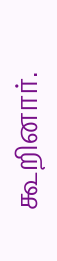கூறினார்.